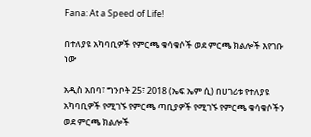Fana: At a Speed of Life!

በተለያዩ አካባቢዎች የምርጫ ቁሳቁሶች ወደ ምርጫ ክልሎች እየገቡ ነው

አዲስ አበባ፣ ግንቦት 25፣ 2018 (ኤፍ ኤም ሲ) በሀገሪቱ የተለያዩ አካባቢዎች የሚገኙ የምርጫ ጣቢያዎች የሚገኙ የምርጫ ቁሳቁሶችን ወደ ምርጫ ክልሎች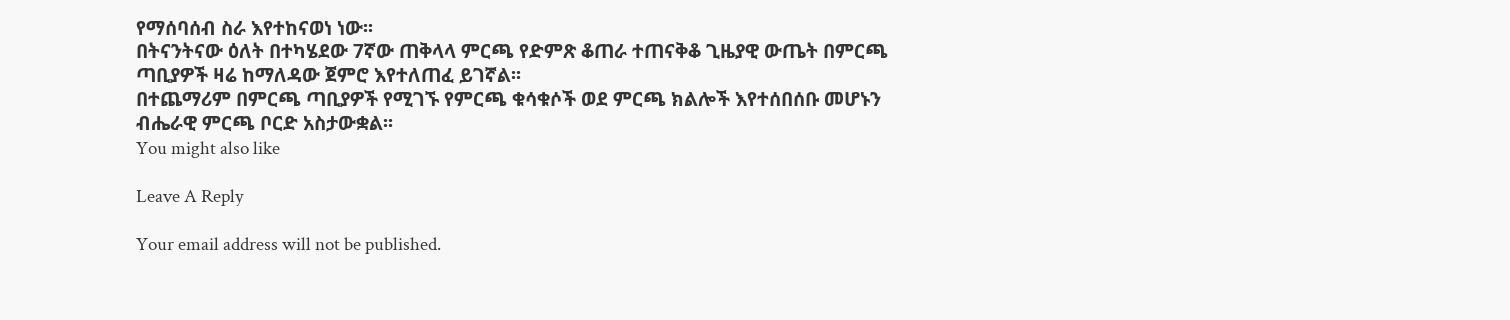የማሰባሰብ ስራ እየተከናወነ ነው፡፡
በትናንትናው ዕለት በተካሄደው 7ኛው ጠቅላላ ምርጫ የድምጽ ቆጠራ ተጠናቅቆ ጊዜያዊ ውጤት በምርጫ ጣቢያዎች ዛሬ ከማለዳው ጀምሮ እየተለጠፈ ይገኛል፡፡
በተጨማሪም በምርጫ ጣቢያዎች የሚገኙ የምርጫ ቁሳቁሶች ወደ ምርጫ ክልሎች እየተሰበሰቡ መሆኑን ብሔራዊ ምርጫ ቦርድ አስታውቋል፡፡
You might also like

Leave A Reply

Your email address will not be published.